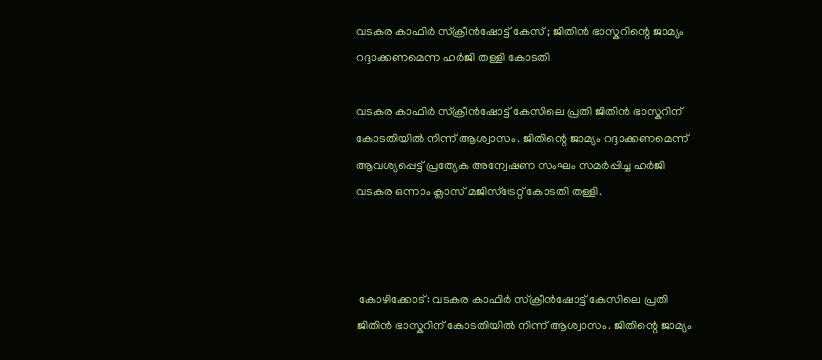വടകര കാഫിർ സ്ക്രീൻഷോട്ട് കേസ് ; ജിതിൻ ഭാസ്കറിന്റെ ജാമ്യം റദ്ദാക്കണമെന്ന ഹർജി തള്ളി കോടതി

വടകര കാഫിർ സ്ക്രീൻഷോട്ട് കേസിലെ പ്രതി ജിതിൻ ഭാസ്കറിന് കോടതിയിൽ നിന്ന് ആശ്വാസം. ജിതിന്റെ ജാമ്യം റദ്ദാക്കണമെന്ന് ആവശ്യപ്പെട്ട് പ്രത്യേക അന്വേഷണ സംഘം സമർപ്പിച്ച ഹർജി വടകര ഒന്നാം ക്ലാസ് മജിസ്ട്രേറ്റ് കോടതി തള്ളി.



 കോഴിക്കോട്: വടകര കാഫിർ സ്ക്രീൻഷോട്ട് കേസിലെ പ്രതി ജിതിൻ ഭാസ്കറിന് കോടതിയിൽ നിന്ന് ആശ്വാസം. ജിതിന്റെ ജാമ്യം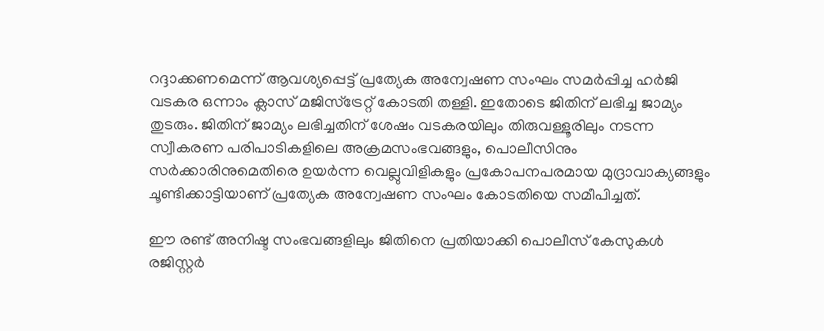റദ്ദാക്കണമെന്ന് ആവശ്യപ്പെട്ട് പ്രത്യേക അന്വേഷണ സംഘം സമർപ്പിച്ച ഹർജി വടകര ഒന്നാം ക്ലാസ് മജിസ്ട്രേറ്റ് കോടതി തള്ളി. ഇതോടെ ജിതിന് ലഭിച്ച ജാമ്യം തുടരും. ജിതിന് ജാമ്യം ലഭിച്ചതിന് ശേഷം വടകരയിലും തിരുവള്ളൂരിലും നടന്ന സ്വീകരണ പരിപാടികളിലെ അക്രമസംഭവങ്ങളും, പൊലീസിനും സർക്കാരിനുമെതിരെ ഉയർന്ന വെല്ലുവിളികളും പ്രകോപനപരമായ മുദ്രാവാക്യങ്ങളും ചൂണ്ടിക്കാട്ടിയാണ് പ്രത്യേക അന്വേഷണ സംഘം കോടതിയെ സമീപിച്ചത്.

ഈ രണ്ട് അനിഷ്ട സംഭവങ്ങളിലും ജിതിനെ പ്രതിയാക്കി പൊലീസ് കേസുകൾ രജിസ്റ്റർ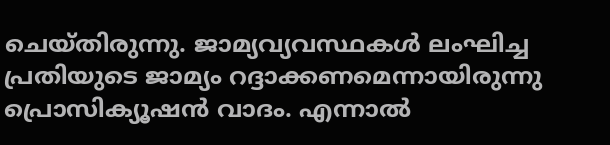ചെയ്തിരുന്നു. ജാമ്യവ്യവസ്ഥകൾ ലംഘിച്ച പ്രതിയുടെ ജാമ്യം റദ്ദാക്കണമെന്നായിരുന്നു പ്രൊസിക്യൂഷൻ വാദം. എന്നാൽ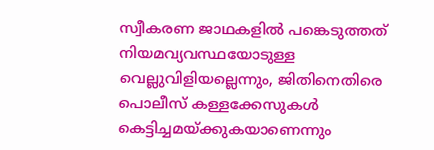സ്വീകരണ ജാഥകളിൽ പങ്കെടുത്തത് നിയമവ്യവസ്ഥയോടുള്ള വെല്ലുവിളിയല്ലെന്നും, ജിതിനെതിരെ പൊലീസ് കള്ളക്കേസുകൾ കെട്ടിച്ചമയ്ക്കുകയാണെന്നും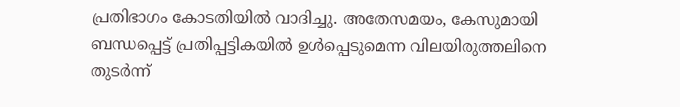പ്രതിഭാഗം കോടതിയിൽ വാദിച്ചു. അതേസമയം, കേസുമായി ബന്ധപ്പെട്ട് പ്രതിപ്പട്ടികയിൽ ഉൾപ്പെടുമെന്ന വിലയിരുത്തലിനെ തുടർന്ന്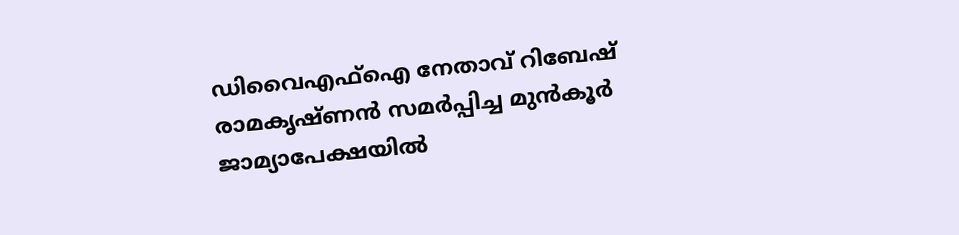ഡിവൈഎഫ്ഐ നേതാവ് റിബേഷ് രാമകൃഷ്ണൻ സമർപ്പിച്ച മുൻകൂർ ജാമ്യാപേക്ഷയിൽ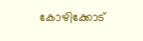കോഴിക്കോട്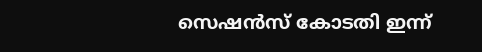സെഷൻസ് കോടതി ഇന്ന്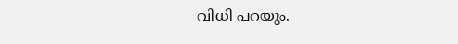വിധി പറയും.